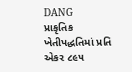DANG
પ્રાકૃતિક ખેતીપદ્ધતિમાં પ્રતિ એકર ૮૯૫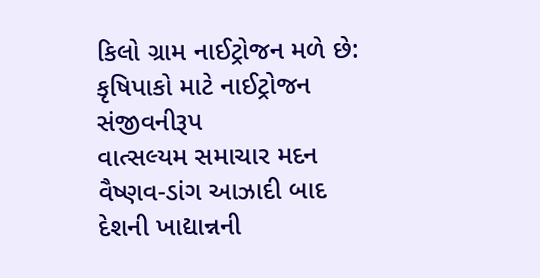કિલો ગ્રામ નાઈટ્રોજન મળે છે: કૃષિપાકો માટે નાઈટ્રોજન સંજીવનીરૂપ
વાત્સલ્યમ સમાચાર મદન વૈષ્ણવ-ડાંગ આઝાદી બાદ દેશની ખાદ્યાન્નની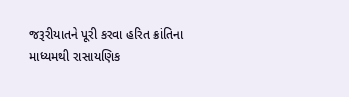જરૂરીયાતને પૂરી કરવા હરિત ક્રાંતિના માધ્યમથી રાસાયણિક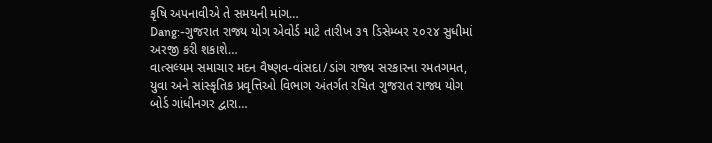કૃષિ અપનાવીએ તે સમયની માંગ…
Dang:-ગુજરાત રાજ્ય યોગ એવોર્ડ માટે તારીખ ૩૧ ડિસેમ્બર ૨૦૨૪ સુધીમાં અરજી કરી શકાશે…
વાત્સલ્યમ સમાચાર મદન વૈષ્ણવ-વાંસદા/ડાંગ રાજ્ય સરકારના રમતગમત, યુવા અને સાંસ્કૃતિક પ્રવૃત્તિઓ વિભાગ અંતર્ગત રચિત ગુજરાત રાજ્ય યોગ બોર્ડ ગાંધીનગર દ્વારા…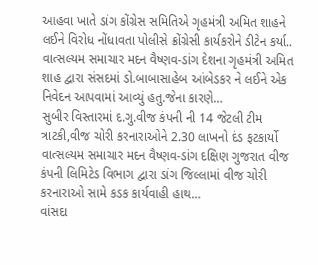આહવા ખાતે ડાંગ કોંગ્રેસ સમિતિએ ગૃહમંત્રી અમિત શાહને લઈને વિરોધ નોંધાવતા પોલીસે ક્રોંગ્રેસી કાર્યકરોને ડીટેન કર્યા..
વાત્સલ્યમ સમાચાર મદન વૈષ્ણવ-ડાંગ દેશના ગૃહમંત્રી અમિત શાહ દ્વારા સંસદમાં ડો.બાબાસાહેબ આંબેડકર ને લઈને એક નિવેદન આપવામાં આવ્યું હતુ.જેના કારણે…
સુબીર વિસ્તારમાં દ.ગુ.વીજ કંપની ની 14 જેટલી ટીમ ત્રાટકી,વીજ ચોરી કરનારાઓને 2.30 લાખનો દંડ ફટકાર્યો
વાત્સલ્યમ સમાચાર મદન વૈષ્ણવ-ડાંગ દક્ષિણ ગુજરાત વીજ કંપની લિમિટેડ વિભાગ દ્વારા ડાંગ જિલ્લામાં વીજ ચોરી કરનારાઓ સામે કડક કાર્યવાહી હાથ…
વાંસદા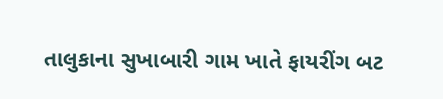તાલુકાના સુખાબારી ગામ ખાતે ફાયરીંગ બટ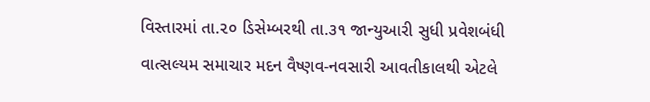વિસ્તારમાં તા.૨૦ ડિસેમ્બરથી તા.૩૧ જાન્યુઆરી સુધી પ્રવેશબંધી
વાત્સલ્યમ સમાચાર મદન વૈષ્ણવ-નવસારી આવતીકાલથી એટલે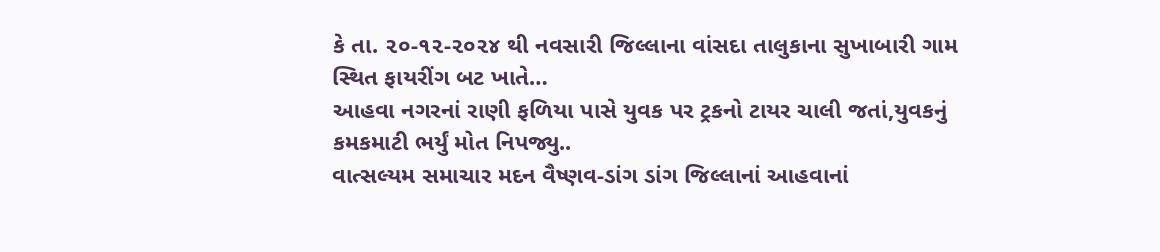કે તા. ૨૦-૧૨-૨૦૨૪ થી નવસારી જિલ્લાના વાંસદા તાલુકાના સુખાબારી ગામ સ્થિત ફાયરીંગ બટ ખાતે…
આહવા નગરનાં રાણી ફળિયા પાસે યુવક પર ટ્રકનો ટાયર ચાલી જતાં,યુવકનું કમકમાટી ભર્યું મોત નિપજ્યુ..
વાત્સલ્યમ સમાચાર મદન વૈષ્ણવ-ડાંગ ડાંગ જિલ્લાનાં આહવાનાં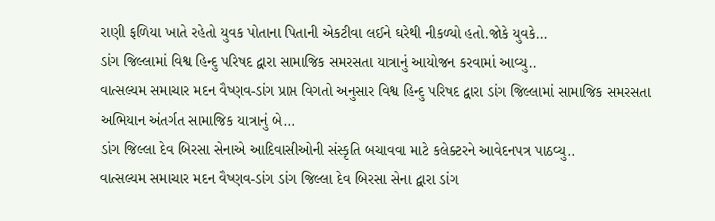રાણી ફળિયા ખાતે રહેતો યુવક પોતાના પિતાની એકટીવા લઈને ઘરેથી નીકળ્યો હતો.જોકે યુવકે…
ડાંગ જિલ્લામાં વિશ્વ હિન્દુ પરિષદ દ્વારા સામાજિક સમરસતા યાત્રાનું આયોજન કરવામાં આવ્યુ..
વાત્સલ્યમ સમાચાર મદન વૈષ્ણવ-ડાંગ પ્રાપ્ત વિગતો અનુસાર વિશ્વ હિન્દુ પરિષદ દ્વારા ડાંગ જિલ્લામાં સામાજિક સમરસતા અભિયાન અંતર્ગત સામાજિક યાત્રાનું બે…
ડાંગ જિલ્લા દેવ બિરસા સેનાએ આદિવાસીઓની સંસ્કૃતિ બચાવવા માટે કલેક્ટરને આવેદનપત્ર પાઠવ્યુ..
વાત્સલ્યમ સમાચાર મદન વૈષ્ણવ-ડાંગ ડાંગ જિલ્લા દેવ બિરસા સેના દ્વારા ડાંગ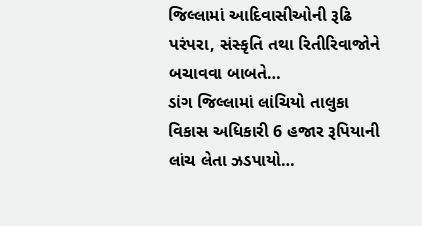જિલ્લામાં આદિવાસીઓની રૂઢિ પરંપરા, સંસ્કૃતિ તથા રિતીરિવાજોને બચાવવા બાબતે…
ડાંગ જિલ્લામાં લાંચિયો તાલુકા વિકાસ અધિકારી 6 હજાર રૂપિયાની લાંચ લેતા ઝડપાયો…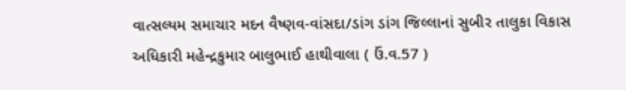વાત્સલ્યમ સમાચાર મદન વૈષ્ણવ-વાંસદા/ડાંગ ડાંગ જિલ્લાનાં સુબીર તાલુકા વિકાસ અધિકારી મહેન્દ્રકુમાર બાલુભાઈ હાથીવાલા ( ઉં.વ.57 )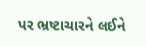પર ભ્રષ્ટાચારને લઈને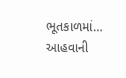ભૂતકાળમાં…
આહવાની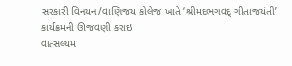સરકારી વિનયન/વાણિજય કોલેજ ખાતે ‘શ્રીમદભગવદ્ ગીતાજયંતી’ કાર્યક્રમની ઊજવણી કરાઇ
વાત્સલ્યમ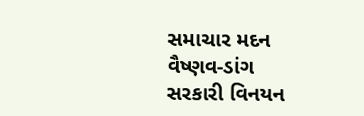સમાચાર મદન વૈષ્ણવ-ડાંગ સરકારી વિનયન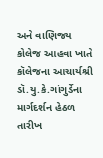અને વાણિજય કોલેજ આહવા ખાતે કૉલેજના આચાર્યશ્રી ડૉ.યુ.કે.ગાંગુર્ડેના માર્ગદર્શન હેઠળ તારીખ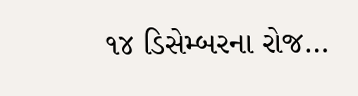૧૪ ડિસેમ્બરના રોજ…